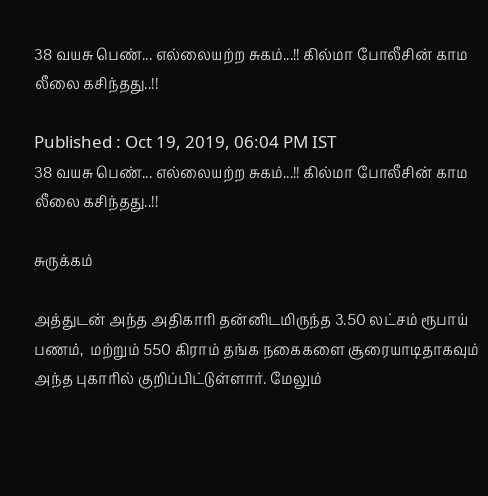38 வயசு பெண்... எல்லையற்ற சுகம்...!! கில்மா போலீசின் காம லீலை கசிந்தது..!!

Published : Oct 19, 2019, 06:04 PM IST
38 வயசு பெண்... எல்லையற்ற சுகம்...!! கில்மா போலீசின் காம லீலை கசிந்தது..!!

சுருக்கம்

அத்துடன் அந்த அதிகாரி தன்னிடமிருந்த 3.50 லட்சம் ரூபாய்  பணம்,  மற்றும் 550 கிராம் தங்க நகைகளை சூரையாடிதாகவும் அந்த புகாரில் குறிப்பிட்டுள்ளார். மேலும்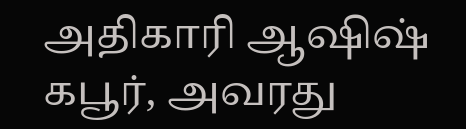அதிகாரி ஆஷிஷ் கபூர், அவரது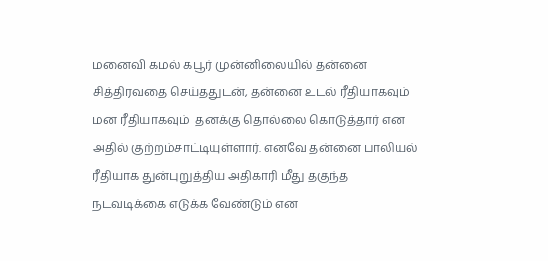மனைவி கமல் கபூர் முன்னிலையில் தன்னை சித்திரவதை செய்ததுடன், தன்னை உடல் ரீதியாகவும் மன ரீதியாகவும்  தனக்கு தொல்லை கொடுத்தார் என அதில் குற்றம்சாட்டியுள்ளார். எனவே தன்னை பாலியல் ரீதியாக துன்புறுத்திய அதிகாரி மீது தகுந்த நடவடிக்கை எடுக்க வேண்டும் என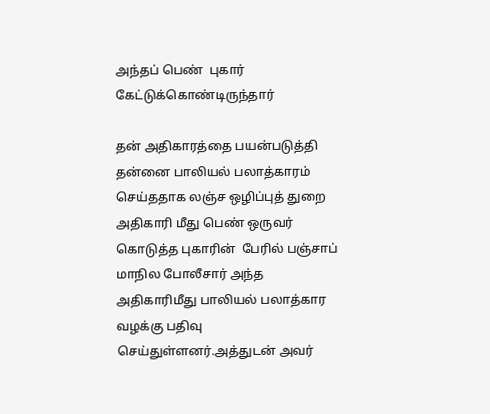அந்தப் பெண்  புகார் கேட்டுக்கொண்டிருந்தார்

தன் அதிகாரத்தை பயன்படுத்தி தன்னை பாலியல் பலாத்காரம் செய்ததாக லஞ்ச ஒழிப்புத் துறை அதிகாரி மீது பெண் ஒருவர் கொடுத்த புகாரின்  பேரில் பஞ்சாப் மாநில போலீசார் அந்த அதிகாரிமீது பாலியல் பலாத்கார வழக்கு பதிவு செய்துள்ளனர்.அத்துடன் அவர்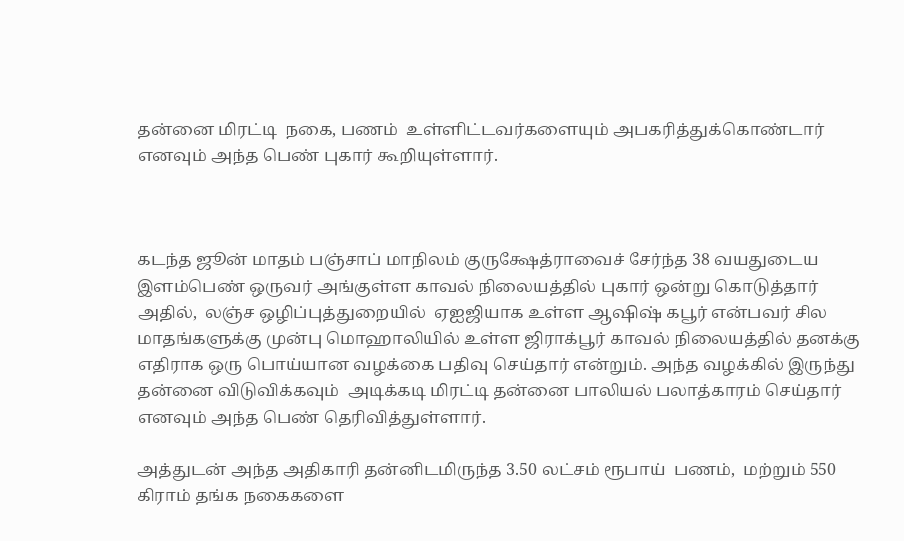தன்னை மிரட்டி  நகை, பணம்  உள்ளிட்டவர்களையும் அபகரித்துக்கொண்டார் எனவும் அந்த பெண் புகார் கூறியுள்ளார்.



கடந்த ஜூன் மாதம் பஞ்சாப் மாநிலம் குருக்ஷேத்ராவைச் சேர்ந்த 38 வயதுடைய இளம்பெண் ஒருவர் அங்குள்ள காவல் நிலையத்தில் புகார் ஒன்று கொடுத்தார் அதில்,  லஞ்ச ஒழிப்புத்துறையில்  ஏஐஜியாக உள்ள ஆஷிஷ் கபூர் என்பவர் சில மாதங்களுக்கு முன்பு மொஹாலியில் உள்ள ஜிராக்பூர் காவல் நிலையத்தில் தனக்கு எதிராக ஒரு பொய்யான வழக்கை பதிவு செய்தார் என்றும். அந்த வழக்கில் இருந்து தன்னை விடுவிக்கவும்  அடிக்கடி மிரட்டி தன்னை பாலியல் பலாத்காரம் செய்தார் எனவும் அந்த பெண் தெரிவித்துள்ளார்.

அத்துடன் அந்த அதிகாரி தன்னிடமிருந்த 3.50 லட்சம் ரூபாய்  பணம்,  மற்றும் 550 கிராம் தங்க நகைகளை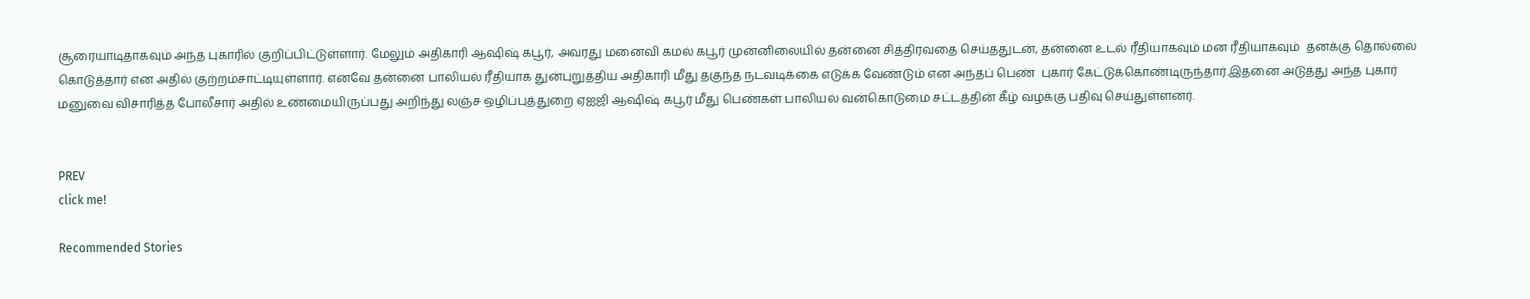சூரையாடிதாகவும் அந்த புகாரில் குறிப்பிட்டுள்ளார். மேலும் அதிகாரி ஆஷிஷ் கபூர், அவரது மனைவி கமல் கபூர் முன்னிலையில் தன்னை சித்திரவதை செய்ததுடன், தன்னை உடல் ரீதியாகவும் மன ரீதியாகவும்  தனக்கு தொல்லை கொடுத்தார் என அதில் குற்றம்சாட்டியுள்ளார். எனவே தன்னை பாலியல் ரீதியாக துன்புறுத்திய அதிகாரி மீது தகுந்த நடவடிக்கை எடுக்க வேண்டும் என அந்தப் பெண்  புகார் கேட்டுக்கொண்டிருந்தார்.இதனை அடுத்து அந்த புகார் மனுவை விசாரித்த போலீசார் அதில் உண்மையிருப்பது அறிந்து லஞ்ச ஒழிப்புத்துறை ஏஐஜி ஆஷிஷ் கபூர் மீது பெண்கள் பாலியல் வன்கொடுமை சட்டத்தின் கீழ் வழக்கு பதிவு செய்துள்ளனர்.


PREV
click me!

Recommended Stories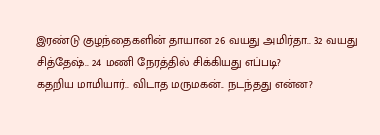இரண்டு குழந்தைகளின் தாயான 26 வயது அமிர்தா.. 32 வயது சித்தேஷ்.. 24 மணி நேரத்தில் சிக்கியது எப்படி?
கதறிய மாமியார்.. விடாத மருமகன்.. நடந்தது என்ன?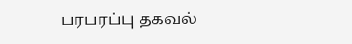பரபரப்பு தகவல்